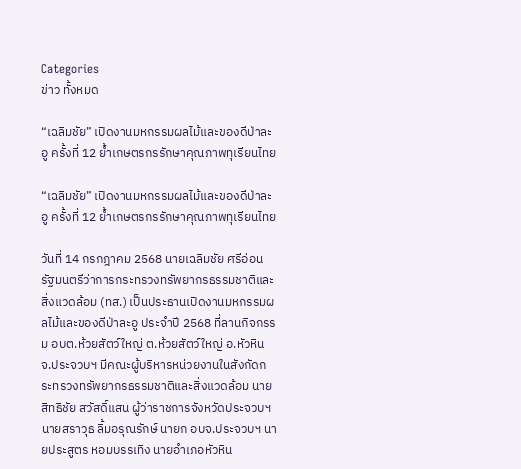Categories
ข่าว ทั้งหมด

“เฉลิมชัย” เปิดงานมหกรรมผลไม้และของดีป่าละอู ครั้งที่ 12 ย้ำเกษตรกรรักษาคุณภาพทุเรียนไทย

“เฉลิมชัย” เปิดงานมหกรรมผลไม้และของดีป่าละอู ครั้งที่ 12 ย้ำเกษตรกรรักษาคุณภาพทุเรียนไทย

วันที่ 14 กรกฎาคม 2568 นายเฉลิมชัย ศรีอ่อน รัฐมนตรีว่าการกระทรวงทรัพยากรธรรมชาติและสิ่งแวดล้อม (ทส.) เป็นประธานเปิดงานมหกรรมผลไม้และของดีป่าละอู ประจำปี 2568 ที่ลานกิจกรรม อบต.ห้วยสัตว์ใหญ่ ต.ห้วยสัตว์ใหญ่ อ.หัวหิน จ.ประจวบฯ มีคณะผู้บริหารหน่วยงานในสังกัดกระทรวงทรัพยากรธรรมชาติและสิ่งแวดล้อม นายสิทธิชัย สวัสดิ์แสน ผู้ว่าราชการจังหวัดประจวบฯ นายสราวุธ ลิ้มอรุณรักษ์ นายก อบจ.ประจวบฯ นายประสูตร หอมบรรเทิง นายอำเภอหัวหิน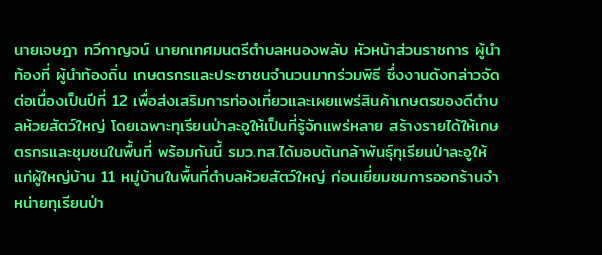นายเจษฎา ทวีกาญจน์ นายกเทศมนตรีตำบลหนองพลับ หัวหน้าส่วนราชการ ผู้นำท้องที่ ผู้นำท้องถิ่น เกษตรกรและประชาชนจำนวนมากร่วมพิธี ซึ่งงานดังกล่าวจัดต่อเนื่องเป็นปีที่ 12 เพื่อส่งเสริมการท่องเที่ยวและเผยแพร่สินค้าเกษตรของดีตำบลห้วยสัตว์ใหญ่ โดยเฉพาะทุเรียนป่าละอูให้เป็นที่รู้จักแพร่หลาย สร้างรายได้ให้เกษตรกรและชุมชนในพื้นที่ พร้อมกันนี้ รมว.ทส.ได้มอบต้นกล้าพันธุ์ทุเรียนป่าละอูให้แก่ผู้ใหญ่บ้าน 11 หมู่บ้านในพื้นที่ตำบลห้วยสัตว์ใหญ่ ก่อนเยี่ยมชมการออกร้านจำหน่ายทุเรียนป่า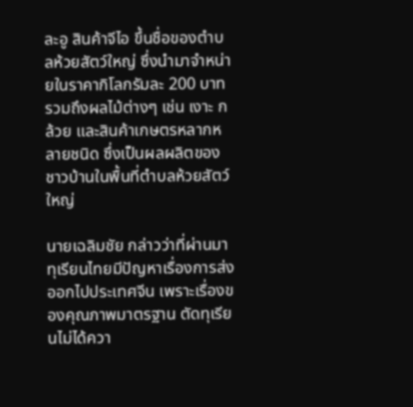ละอู สินค้าจีไอ ขึ้นชื่อของตำบลห้วยสัตว์ใหญ่ ซึ่งนำมาจำหน่ายในราคากิโลกรัมละ 200 บาท รวมถึงผลไม้ต่างๆ เช่น เงาะ กล้วย และสินค้าเกษตรหลากหลายชนิด ซึ่งเป็นผลผลิตของชาวบ้านในพื้นที่ตำบลห้วยสัตว์ใหญ่

นายเฉลิมชัย กล่าวว่าที่ผ่านมาทุเรียนไทยมีปัญหาเรื่องการส่งออกไปประเทศจีน เพราะเรื่องของคุณภาพมาตรฐาน ตัดทุเรียนไม่ได้ควา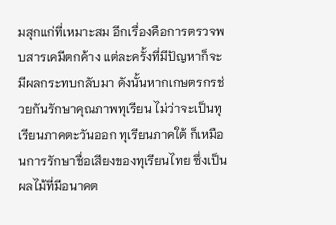มสุกแก่ที่เหมาะสม อีกเรื่องคือการตรวจพบสารเคมีตกค้าง แต่ละครั้งที่มีปัญหาก็จะมีผลกระทบกลับมา ดังนั้นหากเกษตรกรช่วยกันรักษาคุณภาพทุเรียน ไม่ว่าจะเป็นทุเรียนภาคตะวันออก ทุเรียนภาคใต้ ก็เหมือนการรักษาชื่อเสียงของทุเรียนไทย ซึ่งเป็นผลไม้ที่มีอนาคต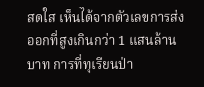สดใส เห็นได้จากตัวเลขการส่งออกที่สูงเกินกว่า 1 แสนล้านบาท การที่ทุเรียนป่า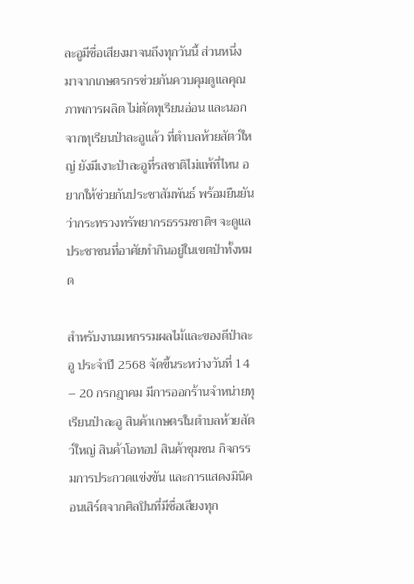ละอูมีชื่อเสียงมาจนถึงทุกวันนี้ ส่วนหนึ่งมาจากเกษตรกรช่วยกันควบคุมดูแลคุณภาพการผลิต ไม่ตัดทุเรียนอ่อน และนอกจากทุเรียนป่าละอูแล้ว ที่ตำบลห้วยสัตว์ใหญ่ ยังมีเงาะป่าละอูที่รสชาติไม่แพ้ที่ไหน อยากให้ช่วยกันประชาสัมพันธ์ พร้อมยืนยันว่ากระทรวงทรัพยากรธรรมชาติฯ จะดูแลประชาชนที่อาศัยทำกินอยู่ในเขตป่าทั้งหมด

สำหรับงานมหกรรมผลไม้และของดีป่าละอู ประจำปี 2568 จัดขึ้นระหว่างวันที่ 14 – 20 กรกฎาคม มีการออกร้านจำหน่ายทุเรียนป่าละอู สินค้าเกษตรในตำบลห้วยสัตว์ใหญ่ สินค้าโอทอป สินค้าชุมชน กิจกรรมการประกวดแข่งขัน และการแสดงมินิคอนเสิร์ตจากศิลปินที่มีชื่อเสียงทุก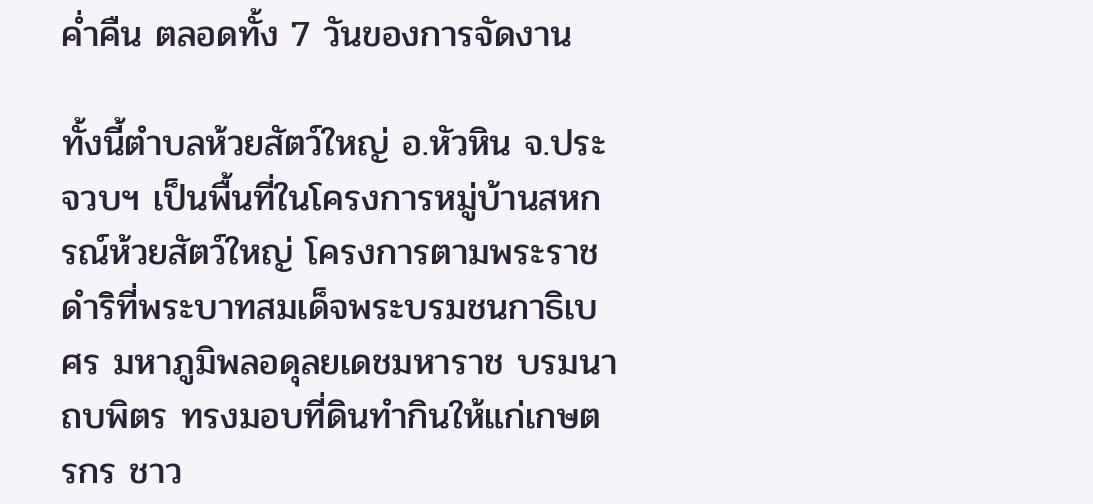ค่ำคืน ตลอดทั้ง 7 วันของการจัดงาน

ทั้งนี้ตำบลห้วยสัตว์ใหญ่ อ.หัวหิน จ.ประจวบฯ เป็นพื้นที่ในโครงการหมู่บ้านสหกรณ์ห้วยสัตว์ใหญ่ โครงการตามพระราชดำริที่พระบาทสมเด็จพระบรมชนกาธิเบศร มหาภูมิพลอดุลยเดชมหาราช บรมนาถบพิตร ทรงมอบที่ดินทำกินให้แก่เกษตรกร ชาว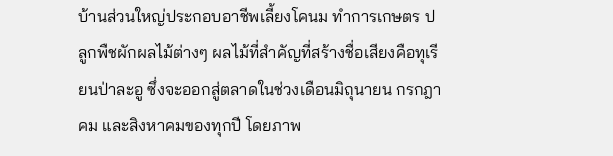บ้านส่วนใหญ่ประกอบอาชีพเลี้ยงโคนม ทำการเกษตร ปลูกพืชผักผลไม้ต่างๆ ผลไม้ที่สำคัญที่สร้างชื่อเสียงคือทุเรียนป่าละอู ซึ่งจะออกสู่ตลาดในช่วงเดือนมิถุนายน กรกฎาคม และสิงหาคมของทุกปี โดยภาพ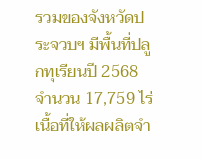รวมของจังหวัดประจวบฯ มีพื้นที่ปลูกทุเรียนปี 2568 จำนวน 17,759 ไร่ เนื้อที่ให้ผลผลิตจำ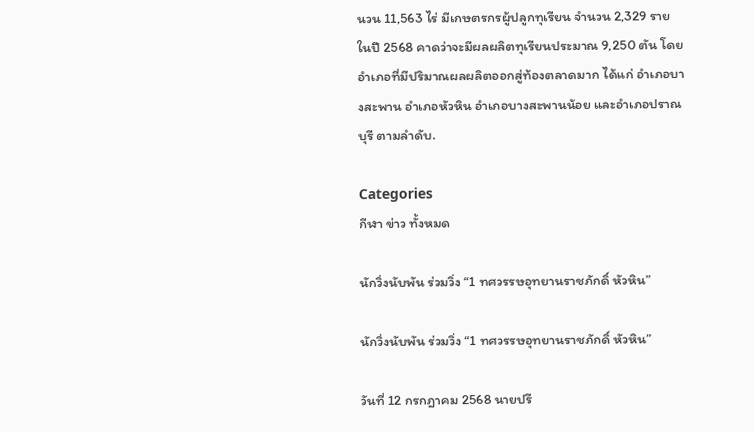นวน 11,563 ไร่ มีเกษตรกรผู้ปลูกทุเรียน จำนวน 2,329 ราย ในปี 2568 คาดว่าจะมีผลผลิตทุเรียนประมาณ 9,250 ตัน โดยอำเภอที่มีปริมาณผลผลิตออกสู่ท้องตลาดมาก ได้แก่ อำเภอบางสะพาน อำเภอหัวหิน อำเภอบางสะพานน้อย และอำเภอปราณบุรี ตามลำดับ.

Categories
กีฬา ข่าว ทั้งหมด

นักวิ่งนับพัน ร่วมวิ่ง “1 ทศวรรษอุทยานราชภักดิ์ หัวหิน”

นักวิ่งนับพัน ร่วมวิ่ง “1 ทศวรรษอุทยานราชภักดิ์ หัวหิน”

วันที่ 12 กรกฎาคม 2568 นายปรี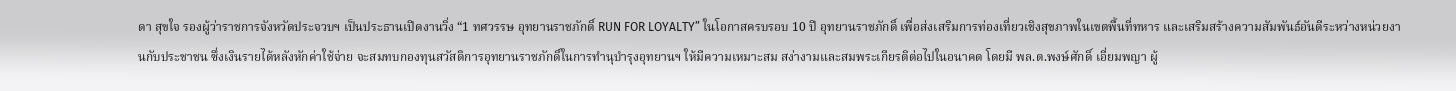ดา สุขใจ รองผู้ว่าราชการจังหวัดประจวบฯ เป็นประธานเปิดงานวิ่ง “1 ทศวรรษ อุทยานราชภักดิ์ RUN FOR LOYALTY” ในโอกาสครบรอบ 10 ปี อุทยานราชภักดิ์ เพื่อส่งเสริมการท่องเที่ยวเชิงสุขภาพในเขตพื้นที่ทหาร และเสริมสร้างความสัมพันธ์อันดีระหว่างหน่วยงานกับประชาชน ซึ่งเงินรายได้หลังหักค่าใช้จ่าย จะสมทบกองทุนสวัสดิการอุทยานราชภักดิ์ในการทำนุบำรุงอุทยานฯ ให้มีความเหมาะสม สง่างามและสมพระเกียรติต่อไปในอนาคต โดยมี พล.ต.พงษ์ศักดิ์ เอี่ยมพญา ผู้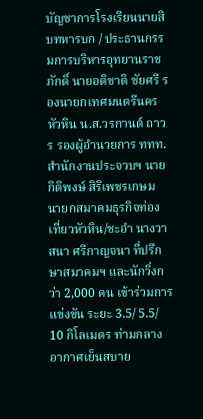บัญชาการโรงเรียนนายสิบทหารบก / ประธานกรรมการบริหารอุทยานราชภักดิ์ นายอติชาติ ชัยศรี รองนายกเทศมนตรีนครหัวหิน น.ส.วรกานต์ ถาวร รองผู้อำนวยการ ททท.สำนักงานประจวบฯ นายกิติพงษ์ สิริเพชรเกษม นายกสมาคมธุรกิจท่องเที่ยวหัวหิน/ชะอำ นางวาสนา ศรีกาญจนา ที่ปรึกษาสมาคมฯ และนักวิ่งกว่า 2,000 คน เข้าร่วมการแข่งขัน ระยะ 3.5/ 5.5/ 10 กิโลเมตร ท่ามกลางอากาศเย็นสบาย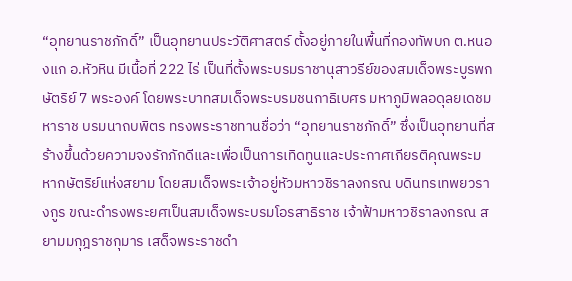“อุทยานราชภักดิ์” เป็นอุทยานประวัติศาสตร์ ตั้งอยู่ภายในพื้นที่กองทัพบก ต.หนองแก อ.หัวหิน มีเนื้อที่ 222 ไร่ เป็นที่ตั้งพระบรมราชานุสาวรีย์ของสมเด็จพระบูรพกษัตริย์ 7 พระองค์ โดยพระบาทสมเด็จพระบรมชนกาธิเบศร มหาภูมิพลอดุลยเดชมหาราช บรมนาถบพิตร ทรงพระราชทานชื่อว่า “อุทยานราชภักดิ์” ซึ่งเป็นอุทยานที่สร้างขึ้นด้วยความจงรักภักดีและเพื่อเป็นการเทิดทูนและประกาศเกียรติคุณพระมหากษัตริย์แห่งสยาม โดยสมเด็จพระเจ้าอยู่หัวมหาวชิราลงกรณ บดินทรเทพยวรางกูร ขณะดำรงพระยศเป็นสมเด็จพระบรมโอรสาธิราช เจ้าฟ้ามหาวชิราลงกรณ สยามมกุฎราชกุมาร เสด็จพระราชดำ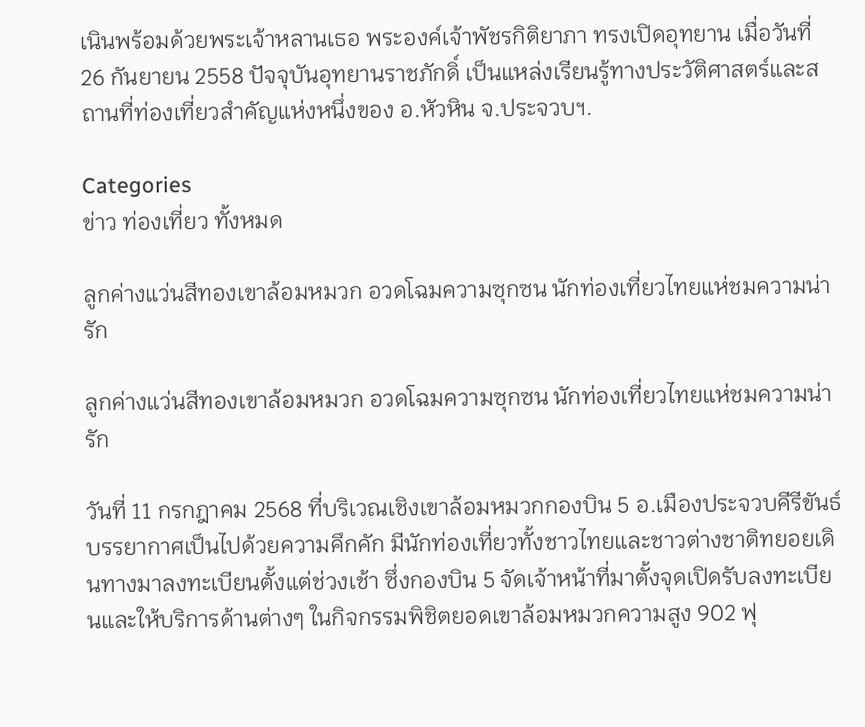เนินพร้อมด้วยพระเจ้าหลานเธอ พระองค์เจ้าพัชรกิติยาภา ทรงเปิดอุทยาน เมื่อวันที่ 26 กันยายน 2558 ปัจจุบันอุทยานราชภักดิ์ เป็นแหล่งเรียนรู้ทางประวัติศาสตร์และสถานที่ท่องเที่ยวสำคัญแห่งหนึ่งของ อ.หัวหิน จ.ประจวบฯ.

Categories
ข่าว ท่องเที่ยว ทั้งหมด

ลูกค่างแว่นสีทองเขาล้อมหมวก อวดโฉมความซุกซน นักท่องเที่ยวไทยแห่ชมความน่ารัก

ลูกค่างแว่นสีทองเขาล้อมหมวก อวดโฉมความซุกซน นักท่องเที่ยวไทยแห่ชมความน่ารัก

วันที่ 11 กรกฎาคม 2568 ที่บริเวณเชิงเขาล้อมหมวกกองบิน 5 อ.เมืองประจวบคีรีขันธ์ บรรยากาศเป็นไปด้วยความคึกคัก มีนักท่องเที่ยวทั้งชาวไทยและชาวต่างชาติทยอยเดินทางมาลงทะเบียนตั้งแต่ช่วงเช้า ซึ่งกองบิน 5 จัดเจ้าหน้าที่มาตั้งจุดเปิดรับลงทะเบียนและให้บริการด้านต่างๆ ในกิจกรรมพิชิตยอดเขาล้อมหมวกความสูง 902 ฟุ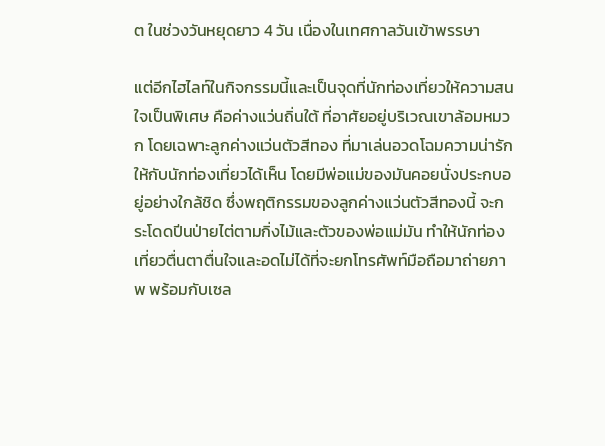ต ในช่วงวันหยุดยาว 4 วัน เนื่องในเทศกาลวันเข้าพรรษา

แต่อีกไฮไลท์ในกิจกรรมนี้และเป็นจุดที่นักท่องเที่ยวให้ความสนใจเป็นพิเศษ คือค่างแว่นถิ่นใต้ ที่อาศัยอยู่บริเวณเขาล้อมหมวก โดยเฉพาะลูกค่างแว่นตัวสีทอง ที่มาเล่นอวดโฉมความน่ารักให้กับนักท่องเที่ยวได้เห็น โดยมีพ่อแม่ของมันคอยนั่งประกบอยู่อย่างใกล้ชิด ซึ่งพฤติกรรมของลูกค่างแว่นตัวสีทองนี้ จะกระโดดปีนป่ายไต่ตามกิ่งไม้และตัวของพ่อแม่มัน ทำให้นักท่องเที่ยวตื่นตาตื่นใจและอดไม่ได้ที่จะยกโทรศัพท์มือถือมาถ่ายภาพ พร้อมกับเซล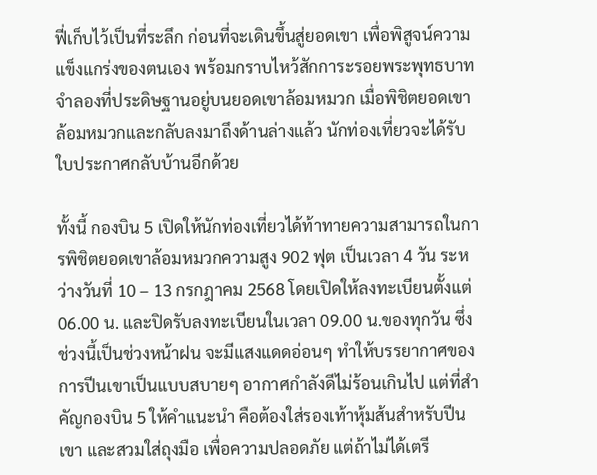ฟี่เก็บไว้เป็นที่ระลึก ก่อนที่จะเดินขึ้นสู่ยอดเขา เพื่อพิสูจน์ความแข็งแกร่งของตนเอง พร้อมกราบไหว้สักการะรอยพระพุทธบาทจำลองที่ประดิษฐานอยู่บนยอดเขาล้อมหมวก เมื่อพิชิตยอดเขาล้อมหมวกและกลับลงมาถึงด้านล่างแล้ว นักท่องเที่ยวจะได้รับใบประกาศกลับบ้านอีกด้วย

ทั้งนี้ กองบิน 5 เปิดให้นักท่องเที่ยวได้ท้าทายความสามารถในการพิชิตยอดเขาล้อมหมวกความสูง 902 ฟุต เป็นเวลา 4 วัน ระหว่างวันที่ 10 – 13 กรกฎาคม 2568 โดยเปิดให้ลงทะเบียนตั้งแต่ 06.00 น. และปิดรับลงทะเบียนในเวลา 09.00 น.ของทุกวัน ซึ่งช่วงนี้เป็นช่วงหน้าฝน จะมีแสงแดดอ่อนๆ ทำให้บรรยากาศของการปีนเขาเป็นแบบสบายๆ อากาศกำลังดีไม่ร้อนเกินไป แต่ที่สำคัญกองบิน 5 ให้คำแนะนำ คือต้องใส่รองเท้าหุ้มส้นสำหรับปีนเขา และสวมใส่ถุงมือ เพื่อความปลอดภัย แต่ถ้าไม่ได้เตรี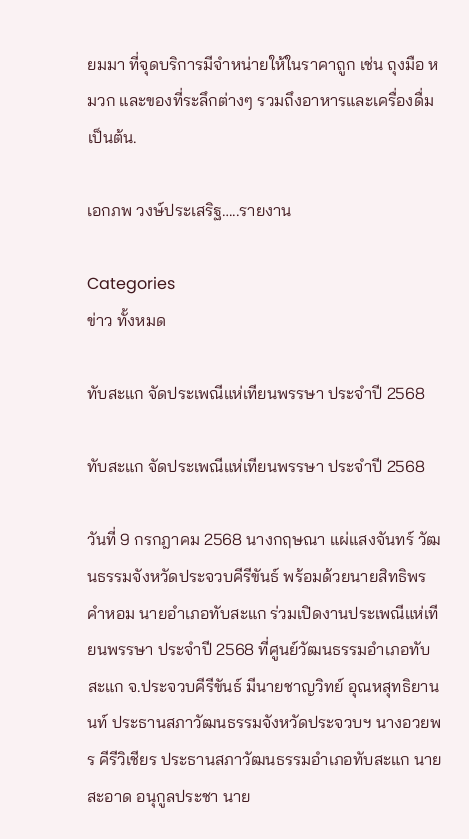ยมมา ที่จุดบริการมีจำหน่ายให้ในราคาถูก เช่น ถุงมือ หมวก และของที่ระลึกต่างๆ รวมถึงอาหารและเครื่องดื่ม เป็นต้น.

เอกภพ วงษ์ประเสริฐ…..รายงาน

Categories
ข่าว ทั้งหมด

ทับสะแก จัดประเพณีแห่เทียนพรรษา ประจำปี 2568

ทับสะแก จัดประเพณีแห่เทียนพรรษา ประจำปี 2568

วันที่ 9 กรกฎาคม 2568 นางกฤษณา แผ่แสงจันทร์ วัฒนธรรมจังหวัดประจวบคีรีขันธ์ พร้อมด้วยนายสิทธิพร คำหอม นายอำเภอทับสะแก ร่วมเปิดงานประเพณีแห่เทียนพรรษา ประจำปี 2568 ที่ศูนย์วัฒนธรรมอำเภอทับสะแก จ.ประจวบคีรีขันธ์ มีนายชาญวิทย์ อุณหสุทธิยานนท์ ประธานสภาวัฒนธรรมจังหวัดประจวบฯ นางอวยพร คีรีวิเชียร ประธานสภาวัฒนธรรมอำเภอทับสะแก นายสะอาด อนุกูลประชา นาย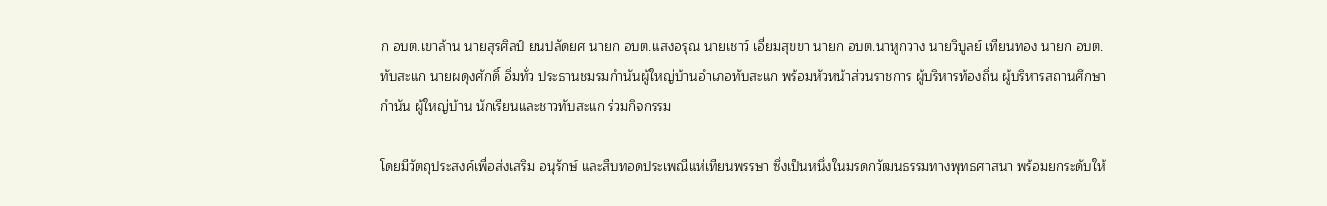ก อบต.เขาล้าน นายสุรศิลป์ ยนปลัดยศ นายก อบต.แสงอรุณ นายเชาว์ เอี่ยมสุขขา นายก อบต.นาหูกวาง นายวิบูลย์ เทียนทอง นายก อบต.ทับสะแก นายผดุงศักดิ์ อิ่มทั่ว ประธานชมรมกำนันผู้ใหญ่บ้านอำเภอทับสะแก พร้อมหัวหน้าส่วนราชการ ผู้บริหารท้องถิ่น ผู้บริหารสถานศึกษา กำนัน ผู้ใหญ่บ้าน นักเรียนและชาวทับสะแก ร่วมกิจกรรม

โดยมีวัตถุประสงค์เพื่อส่งเสริม อนุรักษ์ และสืบทอดประเพณีแห่เทียนพรรษา ซึ่งเป็นหนึ่งในมรดกวัฒนธรรมทางพุทธศาสนา พร้อมยกระดับให้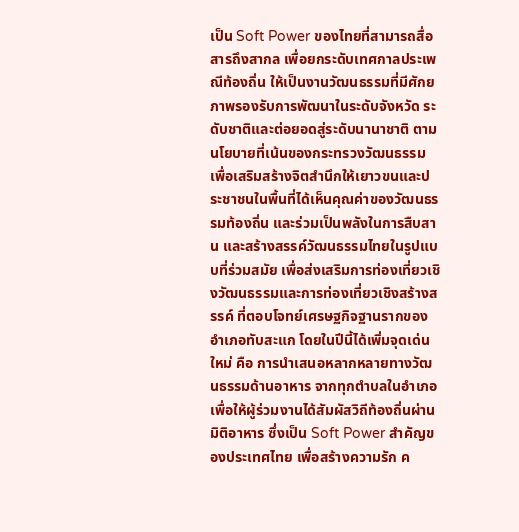เป็น Soft Power ของไทยที่สามารถสื่อสารถึงสากล เพื่อยกระดับเทศกาลประเพณีท้องถิ่น ให้เป็นงานวัฒนธรรมที่มีศักยภาพรองรับการพัฒนาในระดับจังหวัด ระดับชาติและต่อยอดสู่ระดับนานาชาติ ตามนโยบายที่เน้นของกระทรวงวัฒนธรรม เพื่อเสริมสร้างจิตสำนึกให้เยาวขนและประชาชนในพื้นที่ได้เห็นคุณค่าของวัฒนธรรมท้องถิ่น และร่วมเป็นพลังในการสืบสาน และสร้างสรรค์วัฒนธรรมไทยในรูปแบบที่ร่วมสมัย เพื่อส่งเสริมการท่องเที่ยวเชิงวัฒนธรรมและการท่องเที่ยวเชิงสร้างสรรค์ ที่ตอบโจทย์เศรษฐกิจฐานรากของอำเภอทับสะแก โดยในปีนี้ได้เพิ่มจุดเด่นใหม่ คือ การนำเสนอหลากหลายทางวัฒนธรรมด้านอาหาร จากทุกตำบลในอำเภอ เพื่อให้ผู้ร่วมงานได้สัมผัสวิถีท้องถิ่นผ่านมิติอาหาร ซึ่งเป็น Soft Power สำคัญของประเทศไทย เพื่อสร้างความรัก ค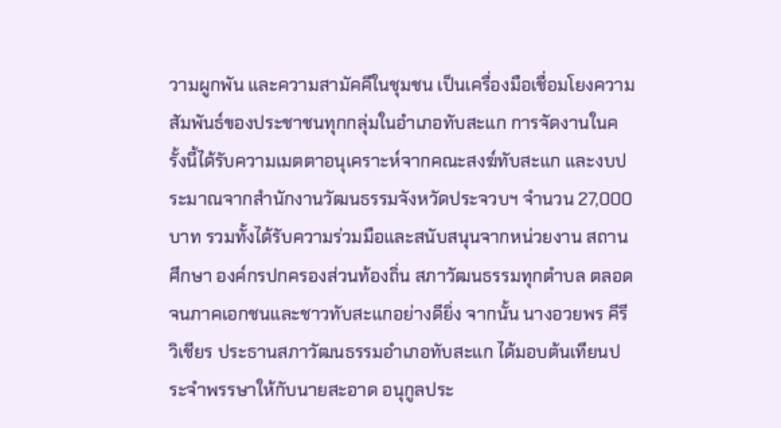วามผูกพัน และความสามัคคีในชุมชน เป็นเครื่องมือเชื่อมโยงความสัมพันธ์ของประชาชนทุกกลุ่มในอำเภอทับสะแก การจัดงานในครั้งนี้ได้รับความเมตตาอนุเคราะห์จากคณะสงฆ์ทับสะแก และงบประมาณจากสำนักงานวัฒนธรรมจังหวัดประจวบฯ จำนวน 27,000 บาท รวมทั้งได้รับความร่วมมือและสนับสนุนจากหน่วยงาน สถานศึกษา องค์กรปกครองส่วนท้องถิ่น สภาวัฒนธรรมทุกตำบล ตลอดจนภาคเอกชนและชาวทับสะแกอย่างดียิ่ง จากนั้น นางอวยพร คีรีวิเชียร ประธานสภาวัฒนธรรมอำเภอทับสะแก ได้มอบต้นเทียนประจำพรรษาให้กับนายสะอาด อนุกูลประ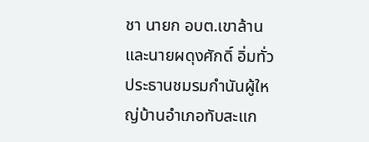ชา นายก อบต.เขาล้าน และนายผดุงศักดิ์ อิ่มทั่ว ประธานชมรมกำนันผู้ใหญ่บ้านอำเภอทับสะแก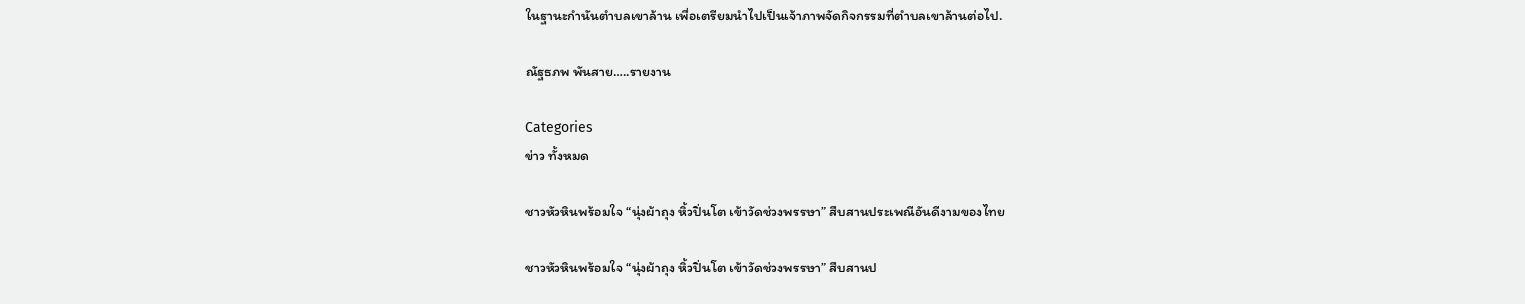ในฐานะกำนันตำบลเขาล้าน เพื่อเตรียมนำไปเป็นเจ้าภาพจัดกิจกรรมที่ตำบลเขาล้านต่อไป.

ณัฐธภพ พันสาย…..รายงาน

Categories
ข่าว ทั้งหมด

ชาวหัวหินพร้อมใจ “นุ่งผ้าถุง หิ้วปิ่นโต เข้าวัดช่วงพรรษา” สืบสานประเพณีอันดีงามของไทย

ชาวหัวหินพร้อมใจ “นุ่งผ้าถุง หิ้วปิ่นโต เข้าวัดช่วงพรรษา” สืบสานป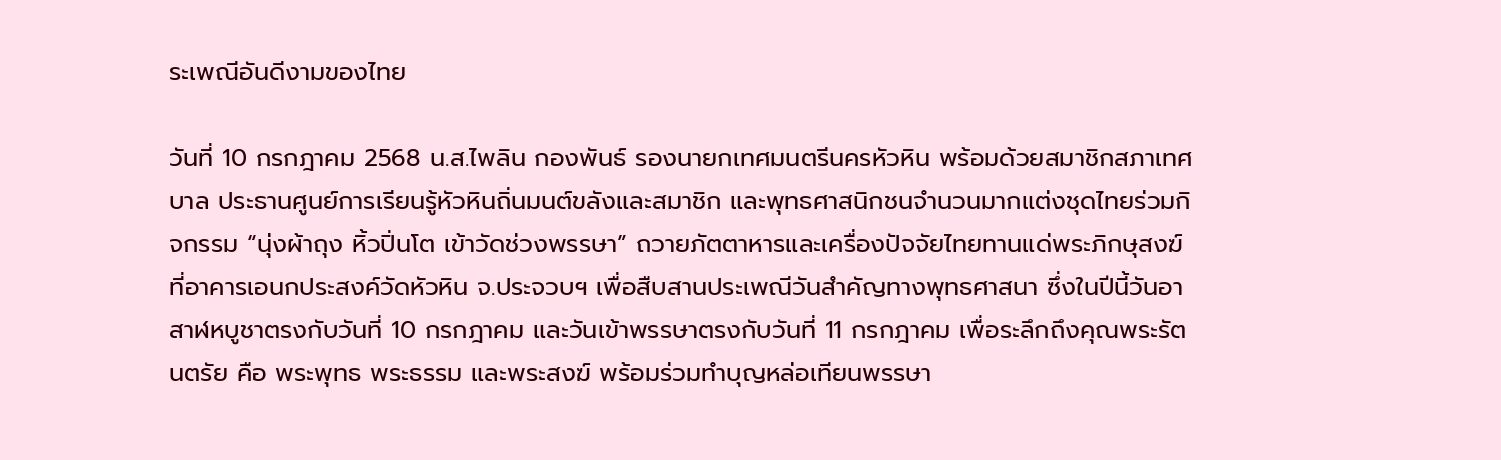ระเพณีอันดีงามของไทย

วันที่ 10 กรกฎาคม 2568 น.ส.ไพลิน กองพันธ์ รองนายกเทศมนตรีนครหัวหิน พร้อมด้วยสมาชิกสภาเทศบาล ประธานศูนย์การเรียนรู้หัวหินถิ่นมนต์ขลังและสมาชิก และพุทธศาสนิกชนจำนวนมากแต่งชุดไทยร่วมกิจกรรม “นุ่งผ้าถุง หิ้วปิ่นโต เข้าวัดช่วงพรรษา” ถวายภัตตาหารและเครื่องปัจจัยไทยทานแด่พระภิกษุสงฆ์ ที่อาคารเอนกประสงค์วัดหัวหิน จ.ประจวบฯ เพื่อสืบสานประเพณีวันสำคัญทางพุทธศาสนา ซึ่งในปีนี้วันอาสาฬหบูชาตรงกับวันที่ 10 กรกฎาคม และวันเข้าพรรษาตรงกับวันที่ 11 กรกฎาคม เพื่อระลึกถึงคุณพระรัตนตรัย คือ พระพุทธ พระธรรม และพระสงฆ์ พร้อมร่วมทำบุญหล่อเทียนพรรษา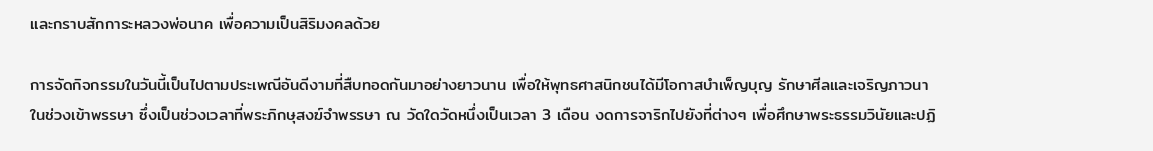และกราบสักการะหลวงพ่อนาค เพื่อความเป็นสิริมงคลด้วย

การจัดกิจกรรมในวันนี้เป็นไปตามประเพณีอันดีงามที่สืบทอดกันมาอย่างยาวนาน เพื่อให้พุทธศาสนิกชนได้มีโอกาสบำเพ็ญบุญ รักษาศีลและเจริญภาวนาในช่วงเข้าพรรษา ซึ่งเป็นช่วงเวลาที่พระภิกษุสงฆ์จำพรรษา ณ วัดใดวัดหนึ่งเป็นเวลา 3 เดือน งดการจาริกไปยังที่ต่างๆ เพื่อศึกษาพระธรรมวินัยและปฏิ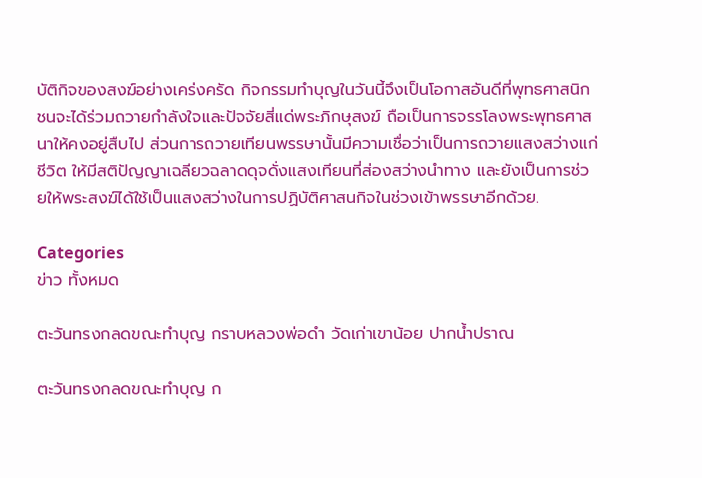บัติกิจของสงฆ์อย่างเคร่งครัด กิจกรรมทำบุญในวันนี้จึงเป็นโอกาสอันดีที่พุทธศาสนิกชนจะได้ร่วมถวายกำลังใจและปัจจัยสี่แด่พระภิกษุสงฆ์ ถือเป็นการจรรโลงพระพุทธศาสนาให้คงอยู่สืบไป ส่วนการถวายเทียนพรรษานั้นมีความเชื่อว่าเป็นการถวายแสงสว่างแก่ชีวิต ให้มีสติปัญญาเฉลียวฉลาดดุจดั่งแสงเทียนที่ส่องสว่างนำทาง และยังเป็นการช่วยให้พระสงฆ์ได้ใช้เป็นแสงสว่างในการปฏิบัติศาสนกิจในช่วงเข้าพรรษาอีกด้วย.

Categories
ข่าว ทั้งหมด

ตะวันทรงกลดขณะทำบุญ กราบหลวงพ่อดำ วัดเก่าเขาน้อย ปากน้ำปราณ

ตะวันทรงกลดขณะทำบุญ ก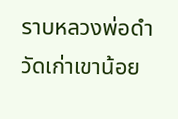ราบหลวงพ่อดำ วัดเก่าเขาน้อย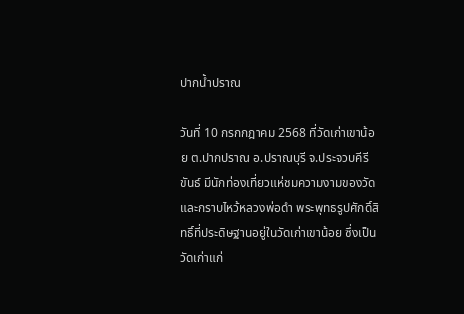ปากน้ำปราณ

วันที่ 10 กรกกฎาคม 2568 ที่วัดเก่าเขาน้อย ต.ปากปราณ อ.ปราณบุรี จ.ประจวบคีรีขันธ์ มีนักท่องเที่ยวแห่ชมความงามของวัดและกราบไหว้หลวงพ่อดำ พระพุทธรูปศักดิ์สิทธิ์ที่ประดิษฐานอยู่ในวัดเก่าเขาน้อย ซึ่งเป็นวัดเก่าแก่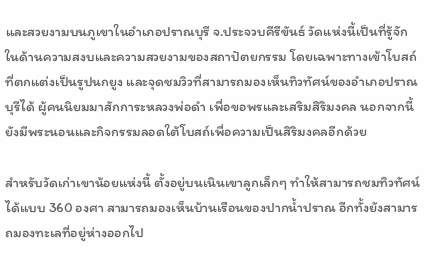และสวยงามบนภูเขาในอำเภอปราณบุรี จ.ประจวบคีรีขันธ์ วัดแห่งนี้เป็นที่รู้จักในด้านความสงบและความสวยงามของสถาปัตยกรรม โดยเฉพาะทางเข้าโบสถ์ที่ตกแต่งเป็นรูปนกยูง และจุดชมวิวที่สามารถมองเห็นทิวทัศน์ของอำเภอปราณบุรีได้ ผู้คนนิยมมาสักการะหลวงพ่อดำ เพื่อขอพรและเสริมสิริมงคล นอกจากนี้ยังมีพระนอนและกิจกรรมลอดใต้โบสถ์เพื่อความเป็นสิริมงคลอีกด้วย

สำหรับวัดเก่าเขาน้อยแห่งนี้ ตั้งอยู่บนเนินเขาลูกเล็กๆ ทำให้สามารถชมทิวทัศน์ได้แบบ 360 องศา สามารถมองเห็นบ้านเรือนของปากน้ำปราณ อีกทั้งยังสามารถมองทะเลที่อยู่ห่างออกไป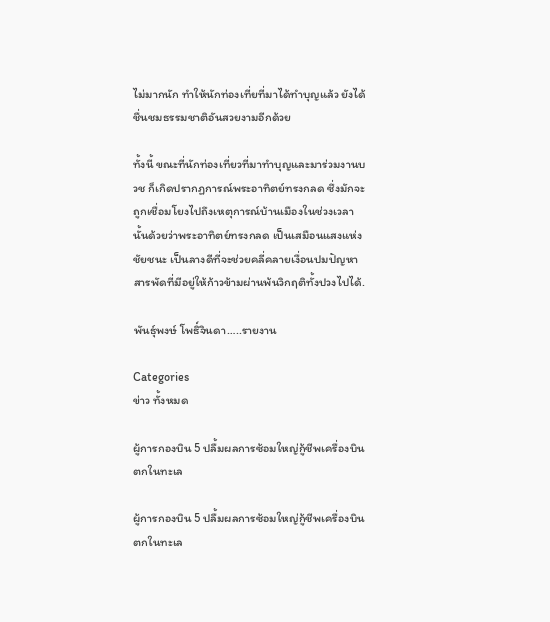ไม่มากนัก ทำให้นักท่องเที่ยที่มาได้ทำบุญแล้ว ยังได้ชื่นชมธรรมชาติอันสวยงามอีกด้วย

ทั้งนี้ ขณะที่นักท่องเที่ยวที่มาทำบุญและมาร่วมงานบวช ก็เกิดปรากฏการณ์พระอาทิตย์ทรงกลด ซึ่งมักจะถูกเชื่อมโยงไปถึงเหตุการณ์บ้านเมืองในช่วงเวลานั้นด้วยว่าพระอาทิตย์ทรงกลด เป็นเสมือนแสงแห่งชัยชนะ เป็นลางดีที่จะช่วยคลี่คลายเงื่อนปมปัญหาสารพัดที่มีอยู่ให้ก้าวข้ามผ่านพ้นวิกฤติทั้งปวงไปได้.

พันธุ์พงษ์ โพธิ์จินดา…..รายงาน

Categories
ข่าว ทั้งหมด

ผู้การกองบิน 5 ปลื้มผลการซ้อมใหญ่กู้ชีพเครื่องบินตกในทะเล

ผู้การกองบิน 5 ปลื้มผลการซ้อมใหญ่กู้ชีพเครื่องบินตกในทะเล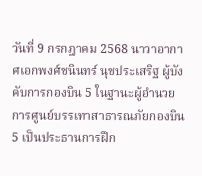วันที่ 9 กรกฎาคม 2568 นาวาอากาศเอกพงศ์ชนินทร์ นุชประเสริฐ ผู้บังคับการกองบิน 5 ในฐานะผู้อำนวยการศูนย์บรรเทาสาธารณภัยกองบิน 5 เป็นประธานการฝึก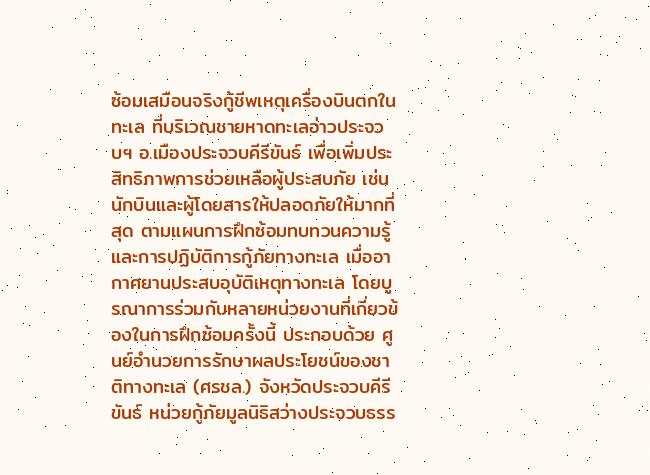ซ้อมเสมือนจริงกู้ชีพเหตุเครื่องบินตกในทะเล ที่บริเวณชายหาดทะเลอ่าวประจวบฯ อ.เมืองประจวบคีรีขันธ์ เพื่อเพิ่มประสิทธิภาพการช่วยเหลือผู้ประสบภัย เช่น นักบินและผู้โดยสารให้ปลอดภัยให้มากที่สุด ตามแผนการฝึกซ้อมทบทวนความรู้และการปฏิบัติการกู้ภัยทางทะเล เมื่ออากาศยานประสบอุบัติเหตุทางทะเล โดยบูรณาการร่วมกับหลายหน่วยงานที่เกี่ยวข้องในการฝึกซ้อมครั้งนี้ ประกอบด้วย ศูนย์อำนวยการรักษาผลประโยชน์ของชาติทางทะเล (ศรชล.) จังหวัดประจวบคีรีขันธ์ หน่วยกู้ภัยมูลนิธิสว่างประจวบธรร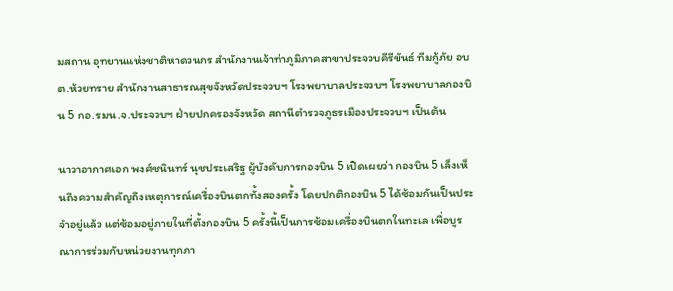มสถาน อุทยานแห่งชาติหาดวนกร สำนักงานเจ้าท่าภูมิภาคสาขาประจวบคีรีขันธ์ ทีมกู้ภัย อบต.ห้วยทราย สำนักงานสาธารณสุขจังหวัดประจวบฯ โรงพยาบาลประจวบฯ โรงพยาบาลกองบิน 5 กอ.รมน.จ.ประจวบฯ ฝ่ายปกครองจังหวัด สถานีตำรวจภูธรเมืองประจวบฯ เป็นต้น

นาวาอากาศเอก พงศ์ชนินทร์ นุชประเสริฐ ผู้บังคับการกองบิน 5 เปิดเผยว่า กองบิน 5 เล็งเห็นถึงความสำคัญถึงเหตุการณ์เครื่องบินตกทั้งสองครั้ง โดยปกติกองบิน 5 ได้ซ้อมกันเป็นประจำอยู่แล้ว แต่ซ้อมอยู่ภายในที่ตั้งกองบิน 5 ครั้งนี้เป็นการซ้อมเครื่องบินตกในทะเล เพื่อบูรณาการร่วมกับหน่วยงานทุกภา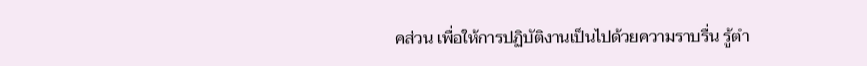คส่วน เพื่อให้การปฏิบัติงานเป็นไปด้วยความราบรื่น รู้ตำ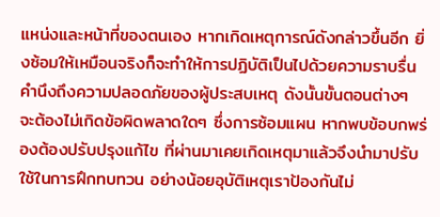แหน่งและหน้าที่ของตนเอง หากเกิดเหตุการณ์ดังกล่าวขึ้นอีก ยิ่งซ้อมให้เหมือนจริงก็จะทำให้การปฏิบัติเป็นไปด้วยความราบรื่น คำนึงถึงความปลอดภัยของผู้ประสบเหตุ ดังนั้นขั้นตอนต่างๆ จะต้องไม่เกิดข้อผิดพลาดใดๆ ซึ่งการซ้อมแผน หากพบข้อบกพร่องต้องปรับปรุงแก้ไข ที่ผ่านมาเคยเกิดเหตุมาแล้วจึงนำมาปรับใช้ในการฝึกทบทวน อย่างน้อยอุบัติเหตุเราป้องกันไม่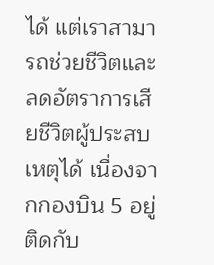ได้ แต่เราสามารถช่วยชีวิตและลดอัตราการเสียชีวิตผู้ประสบเหตุได้ เนื่องจากกองบิน 5 อยู่ติดกับ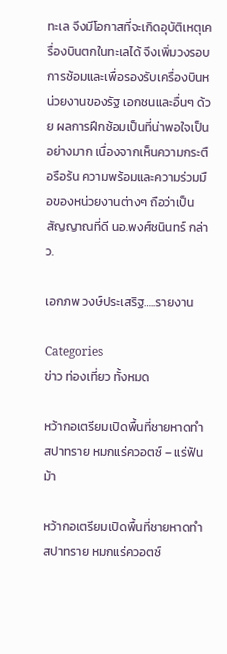ทะเล จึงมีโอกาสที่จะเกิดอุบัติเหตุเครื่องบินตกในทะเลได้ จึงเพิ่มวงรอบการซ้อมและเพื่อรองรับเครื่องบินหน่วยงานของรัฐ เอกชนและอื่นๆ ด้วย ผลการฝึกซ้อมเป็นที่น่าพอใจเป็นอย่างมาก เนื่องจากเห็นความกระตือรือร้น ความพร้อมและความร่วมมือของหน่วยงานต่างๆ ถือว่าเป็นสัญญาณที่ดี นอ.พงศ์ชนินทร์ กล่าว.

เอกภพ วงษ์ประเสริฐ…..รายงาน

Categories
ข่าว ท่องเที่ยว ทั้งหมด

หว้ากอเตรียมเปิดพื้นที่ชายหาดทำสปาทราย หมกแร่ควอตซ์ – แร่ฟันม้า

หว้ากอเตรียมเปิดพื้นที่ชายหาดทำสปาทราย หมกแร่ควอตซ์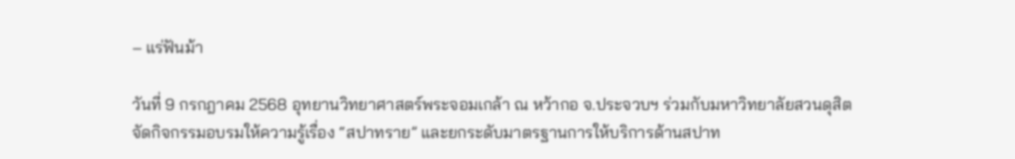– แร่ฟันม้า

วันที่ 9 กรกฎาคม 2568 อุทยานวิทยาศาสตร์พระจอมเกล้า ณ หว้ากอ จ.ประจวบฯ ร่วมกับมหาวิทยาลัยสวนดุสิต จัดกิจกรรมอบรมให้ความรู้เรื่อง “สปาทราย” และยกระดับมาตรฐานการให้บริการด้านสปาท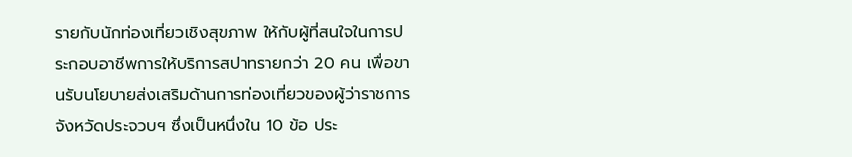รายกับนักท่องเที่ยวเชิงสุขภาพ ให้กับผู้ที่สนใจในการประกอบอาชีพการให้บริการสปาทรายกว่า 20 คน เพื่อขานรับนโยบายส่งเสริมด้านการท่องเที่ยวของผู้ว่าราชการจังหวัดประจวบฯ ซึ่งเป็นหนึ่งใน 10 ข้อ ประ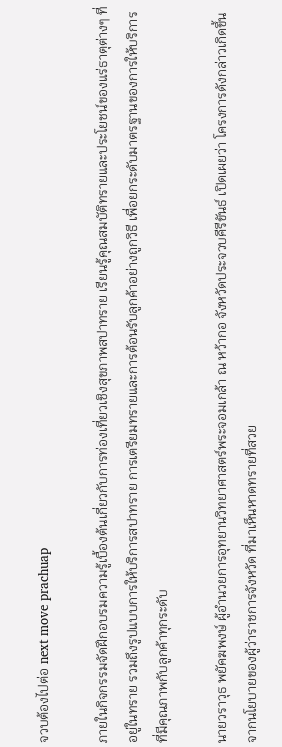จวบต้องไปต่อ next move prachuap

ภายในกิจกรรมจัดฝึกอบรมความรู้เบื้องต้นเกี่ยวกับการท่องเที่ยวเชิงสุขภาพสปาทราย เรียนรู้คุณสมบัติทรายและประโยชน์ของแร่ธาตุต่างๆ ที่อยู่ในทราย รวมถึงรูปแบบการให้บริการสปาทราย การเตรียมทรายและการต้อนรับลูกค้าอย่างถูกวิธี เพื่อยกระดับมาตรฐานของการให้บริการที่มีคุณภาพกับลูกค้าทุกระดับ

นายวราวุธ พยัคฆพงษ์ ผู้อำนวยการอุทยานวิทยาศาสตร์พระจอมเกล้า ณ หว้ากอ จังหวัดประจวบคีรีขันธ์ เปิดเผยว่า โครงการดังกล่าวเกิดขึ้นจากนโยบายของผู้ว่าราชการจังหวัด ที่มาเห็นหาดทรายที่สวย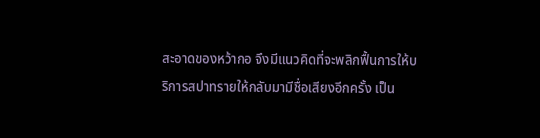สะอาดของหว้ากอ จึงมีแนวคิดที่จะพลิกฟื้นการให้บริการสปาทรายให้กลับมามีชื่อเสียงอีกครั้ง เป็น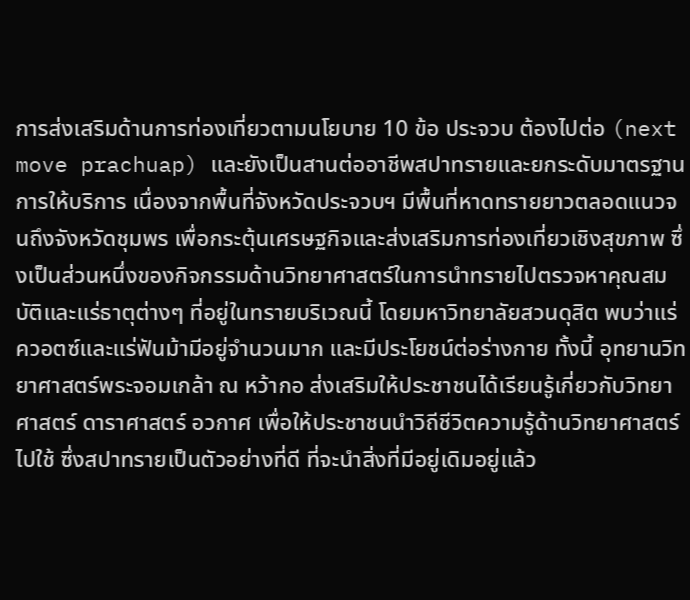การส่งเสริมด้านการท่องเที่ยวตามนโยบาย 10 ข้อ ประจวบ ต้องไปต่อ (next move prachuap) และยังเป็นสานต่ออาชีพสปาทรายและยกระดับมาตรฐานการให้บริการ เนื่องจากพื้นที่จังหวัดประจวบฯ มีพื้นที่หาดทรายยาวตลอดแนวจนถึงจังหวัดชุมพร เพื่อกระตุ้นเศรษฐกิจและส่งเสริมการท่องเที่ยวเชิงสุขภาพ ซึ่งเป็นส่วนหนึ่งของกิจกรรมด้านวิทยาศาสตร์ในการนำทรายไปตรวจหาคุณสมบัติและแร่ธาตุต่างๆ ที่อยู่ในทรายบริเวณนี้ โดยมหาวิทยาลัยสวนดุสิต พบว่าแร่ควอตซ์และแร่ฟันม้ามีอยู่จำนวนมาก และมีประโยชน์ต่อร่างกาย ทั้งนี้ อุทยานวิทยาศาสตร์พระจอมเกล้า ณ หว้ากอ ส่งเสริมให้ประชาชนได้เรียนรู้เกี่ยวกับวิทยาศาสตร์ ดาราศาสตร์ อวกาศ เพื่อให้ประชาชนนำวิถีชีวิตความรู้ด้านวิทยาศาสตร์ไปใช้ ซึ่งสปาทรายเป็นตัวอย่างที่ดี ที่จะนำสิ่งที่มีอยู่เดิมอยู่แล้ว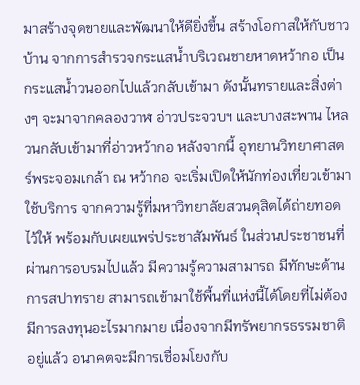มาสร้างจุดขายและพัฒนาให้ดียิ่งขึ้น สร้างโอกาสให้กับชาวบ้าน จากการสำรวจกระแสน้ำบริเวณชายหาดหว้ากอ เป็นกระแสน้ำวนออกไปแล้วกลับเข้ามา ดังนั้นทรายและสิ่งต่างๆ จะมาจากคลองวาฬ อ่าวประจวบฯ และบางสะพาน ไหลวนกลับเข้ามาที่อ่าวหว้ากอ หลังจากนี้ อุทยานวิทยาศาสตร์พระจอมเกล้า ณ หว้ากอ จะเริ่มเปิดให้นักท่องเที่ยวเข้ามาใช้บริการ จากความรู้ที่มหาวิทยาลัยสวนดุสิตได้ถ่ายทอดไว้ให้ พร้อมกับเผยแพร่ประชาสัมพันธ์ ในส่วนประชาชนที่ผ่านการอบรมไปแล้ว มีความรู้ความสามารถ มีทักษะด้านการสปาทราย สามารถเข้ามาใช้พื้นที่แห่งนี้ได้โดยที่ไม่ต้องมีการลงทุนอะไรมากมาย เนื่องจากมีทรัพยากรธรรมชาติอยู่แล้ว อนาคตจะมีการเชื่อมโยงกับ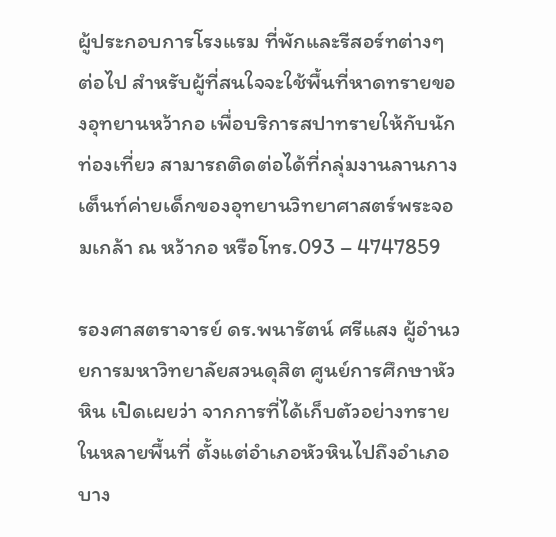ผู้ประกอบการโรงแรม ที่พักและรีสอร์ทต่างๆ ต่อไป สำหรับผู้ที่สนใจจะใช้พื้นที่หาดทรายของอุทยานหว้ากอ เพื่อบริการสปาทรายให้กับนักท่องเที่ยว สามารถติดต่อได้ที่กลุ่มงานลานกางเต็นท์ค่ายเด็กของอุทยานวิทยาศาสตร์พระจอมเกล้า ณ หว้ากอ หรือโทร.093 – 4747859

รองศาสตราจารย์ ดร.พนารัตน์ ศรีแสง ผู้อำนวยการมหาวิทยาลัยสวนดุสิต ศูนย์การศึกษาหัวหิน เปิดเผยว่า จากการที่ได้เก็บตัวอย่างทรายในหลายพื้นที่ ตั้งแต่อำเภอหัวหินไปถึงอำเภอบาง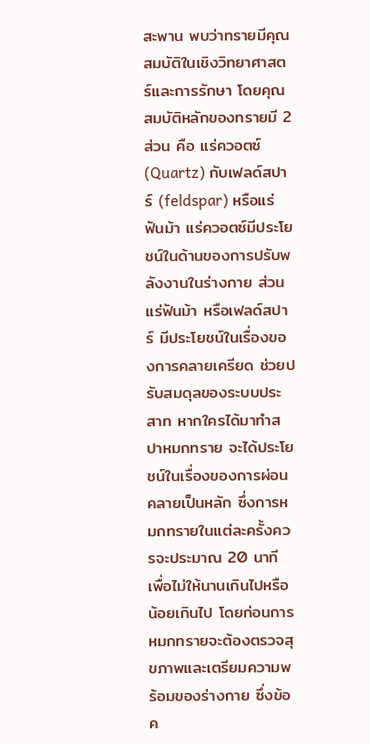สะพาน พบว่าทรายมีคุณสมบัติในเชิงวิทยาศาสตร์และการรักษา โดยคุณสมบัติหลักของทรายมี 2 ส่วน คือ แร่ควอตซ์ (Quartz) กับเฟลด์สปาร์ (feldspar) หรือแร่ฟันม้า แร่ควอตซ์มีประโยชน์ในด้านของการปรับพลังงานในร่างกาย ส่วนแร่ฟันม้า หรือเฟลด์สปาร์ มีประโยชน์ในเรื่องของการคลายเครียด ช่วยปรับสมดุลของระบบประสาท หากใครได้มาทำสปาหมกทราย จะได้ประโยชน์ในเรื่องของการผ่อนคลายเป็นหลัก ซึ่งการหมกทรายในแต่ละครั้งควรจะประมาณ 20 นาที เพื่อไม่ให้นานเกินไปหรือน้อยเกินไป โดยก่อนการหมกทรายจะต้องตรวจสุขภาพและเตรียมความพร้อมของร่างกาย ซึ่งข้อค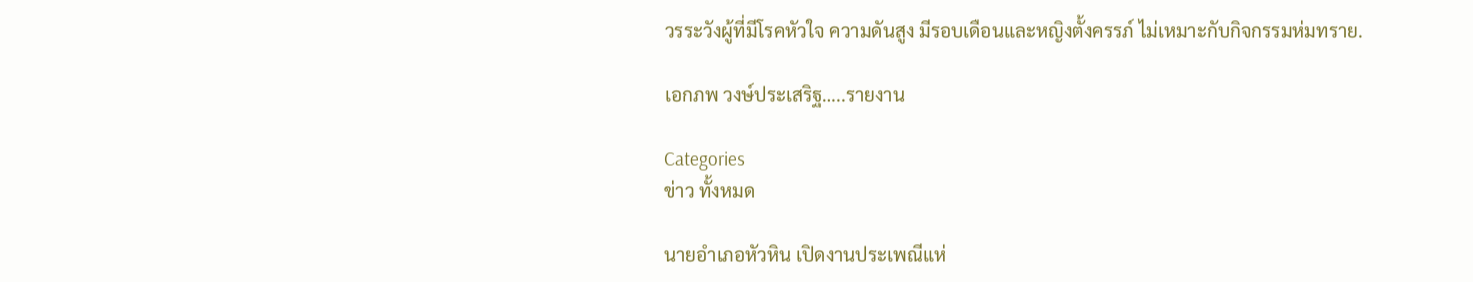วรระวังผู้ที่มีโรคหัวใจ ความดันสูง มีรอบเดือนและหญิงตั้งครรภ์ ไม่เหมาะกับกิจกรรมห่มทราย.

เอกภพ วงษ์ประเสริฐ…..รายงาน

Categories
ข่าว ทั้งหมด

นายอำเภอหัวหิน เปิดงานประเพณีแห่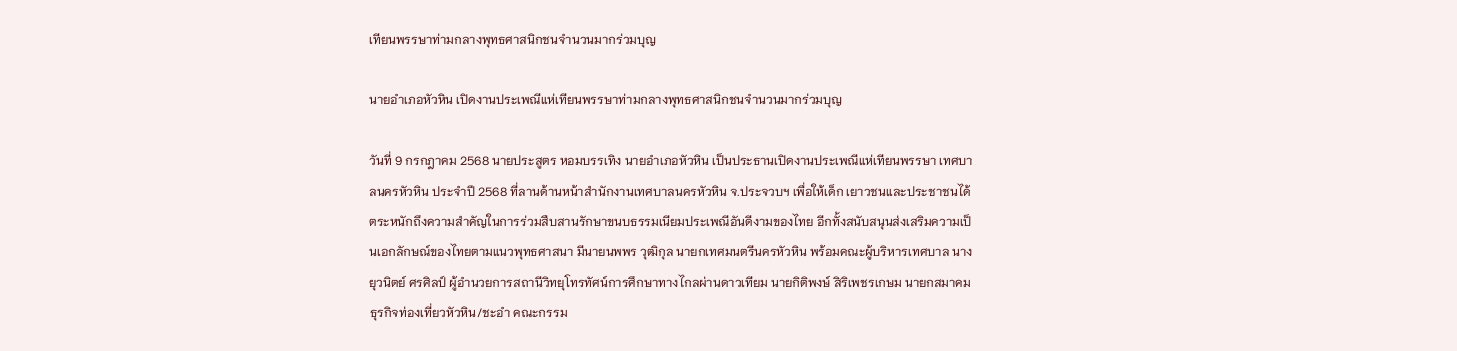เทียนพรรษาท่ามกลางพุทธศาสนิกชนจำนวนมากร่วมบุญ

นายอำเภอหัวหิน เปิดงานประเพณีแห่เทียนพรรษาท่ามกลางพุทธศาสนิกชนจำนวนมากร่วมบุญ

วันที่ 9 กรกฎาคม 2568 นายประสูตร หอมบรรเทิง นายอำเภอหัวหิน เป็นประธานเปิดงานประเพณีแห่เทียนพรรษา เทศบาลนครหัวหิน ประจำปี 2568 ที่ลานด้านหน้าสำนักงานเทศบาลนครหัวหิน จ.ประจวบฯ เพื่อให้เด็ก เยาวชนและประชาชนได้ตระหนักถึงความสำคัญในการร่วมสืบสานรักษาขนบธรรมเนียมประเพณีอันดีงามของไทย อีกทั้งสนับสนุนส่งเสริมความเป็นเอกลักษณ์ของไทยตามแนวพุทธศาสนา มีนายนพพร วุฒิกุล นายกเทศมนตรีนครหัวหิน พร้อมคณะผู้บริหารเทศบาล นางยุวนิตย์ ศรศิลป์ ผู้อำนวยการสถานีวิทยุโทรทัศน์การศึกษาทางไกลผ่านดาวเทียม นายกิติพงษ์ สิริเพชรเกษม นายกสมาคมธุรกิจท่องเที่ยวหัวหิน/ชะอำ คณะกรรม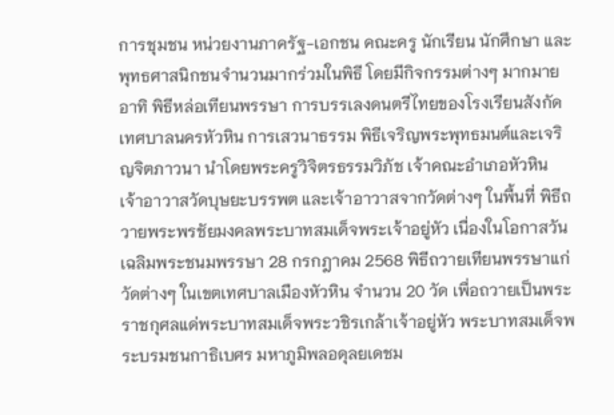การชุมชน หน่วยงานภาครัฐ-เอกชน คณะครู นักเรียน นักศึกษา และพุทธศาสนิกชนจำนวนมากร่วมในพิธี โดยมีกิจกรรมต่างๆ มากมาย อาทิ พิธีหล่อเทียนพรรษา การบรรเลงดนตรีไทยของโรงเรียนสังกัดเทศบาลนครหัวหิน การเสวนาธรรม พิธีเจริญพระพุทธมนต์และเจริญจิตภาวนา นำโดยพระครูวิจิตรธรรมวิภัช เจ้าคณะอำเภอหัวหิน เจ้าอาวาสวัดบุษยะบรรพต และเจ้าอาวาสจากวัดต่างๆ ในพื้นที่ พิธีถวายพระพรชัยมงคลพระบาทสมเด็จพระเจ้าอยู่หัว เนื่องในโอกาสวันเฉลิมพระชนมพรรษา 28 กรกฎาคม 2568 พิธีถวายเทียนพรรษาแก่วัดต่างๆ ในเขตเทศบาลเมืองหัวหิน จำนวน 20 วัด เพื่อถวายเป็นพระราชกุศลแด่พระบาทสมเด็จพระวชิรเกล้าเจ้าอยู่หัว พระบาทสมเด็จพระบรมชนกาธิเบศร มหาภูมิพลอดุลยเดชม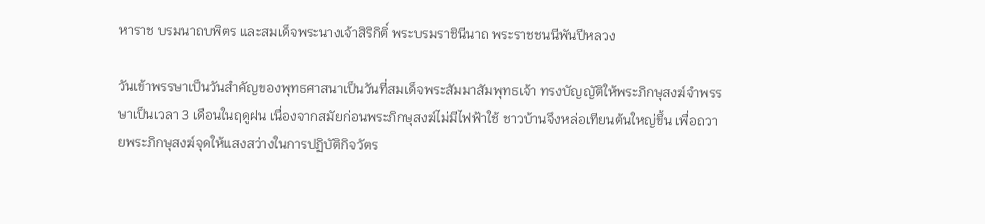หาราช บรมนาถบพิตร และสมเด็จพระนางเจ้าสิริกิติ์ พระบรมราชินีนาถ พระราชชนนีพันปีหลวง

วันเข้าพรรษาเป็นวันสำคัญของพุทธศาสนาเป็นวันที่สมเด็จพระสัมมาสัมพุทธเจ้า ทรงบัญญัติให้พระภิกษุสงฆ์จำพรรษาเป็นเวลา 3 เดือนในฤดูฝน เนื่องจากสมัยก่อนพระภิกษุสงฆ์ไม่มีไฟฟ้าใช้ ชาวบ้านจึงหล่อเทียนต้นใหญ่ขึ้น เพื่อถวายพระภิกษุสงฆ์จุดให้แสงสว่างในการปฏิบัติกิจวัตร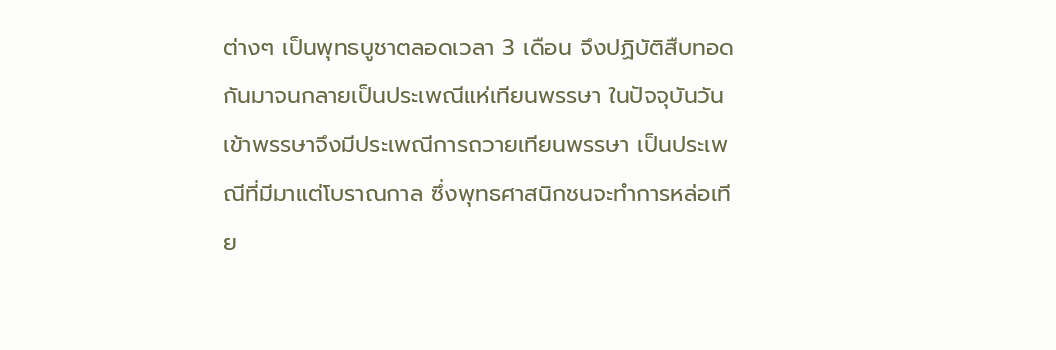ต่างๆ เป็นพุทธบูชาตลอดเวลา 3 เดือน จึงปฏิบัติสืบทอดกันมาจนกลายเป็นประเพณีแห่เทียนพรรษา ในปัจจุบันวันเข้าพรรษาจึงมีประเพณีการถวายเทียนพรรษา เป็นประเพณีที่มีมาแต่โบราณกาล ซึ่งพุทธศาสนิกชนจะทำการหล่อเทีย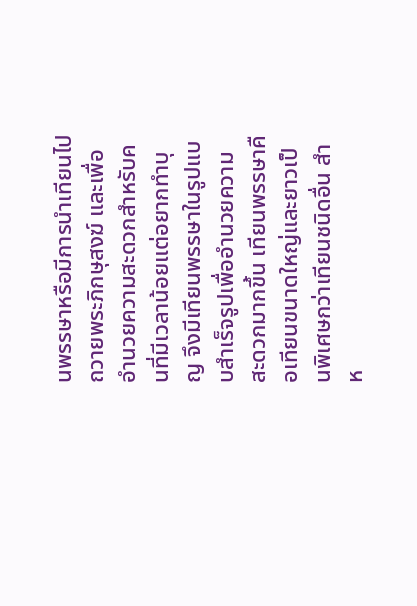นพรรษาหรือมีการนำเทียนไปถวายพระภิกษุสงฆ์ และเพื่ออำนวยความสะดวกสำหรับคนที่มีเวลาน้อยแต่อยากทำบุญ จึงมีเทียนพรรษาในรูปแบบสำเร็จรูปเพื่ออำนวยความสะดวกมากขึ้น เทียนพรรษาคือเทียนขนาดใหญ่และยาวเป็นพิเศษกว่าเทียนชนิดอื่น สำห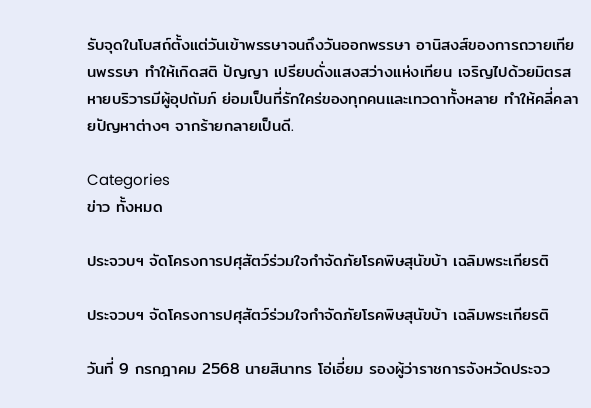รับจุดในโบสถ์ตั้งแต่วันเข้าพรรษาจนถึงวันออกพรรษา อานิสงส์ของการถวายเทียนพรรษา ทำให้เกิดสติ ปัญญา เปรียบดั่งแสงสว่างแห่งเทียน เจริญไปด้วยมิตรสหายบริวารมีผู้อุปถัมภ์ ย่อมเป็นที่รักใคร่ของทุกคนและเทวดาทั้งหลาย ทำให้คลี่คลายปัญหาต่างๆ จากร้ายกลายเป็นดี.

Categories
ข่าว ทั้งหมด

ประจวบฯ จัดโครงการปศุสัตว์ร่วมใจกำจัดภัยโรคพิษสุนัขบ้า เฉลิมพระเกียรติ

ประจวบฯ จัดโครงการปศุสัตว์ร่วมใจกำจัดภัยโรคพิษสุนัขบ้า เฉลิมพระเกียรติ

วันที่ 9 กรกฎาคม 2568 นายสินาทร โอ่เอี่ยม รองผู้ว่าราชการจังหวัดประจว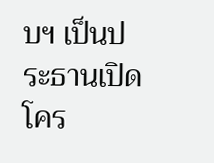บฯ เป็นประธานเปิดโคร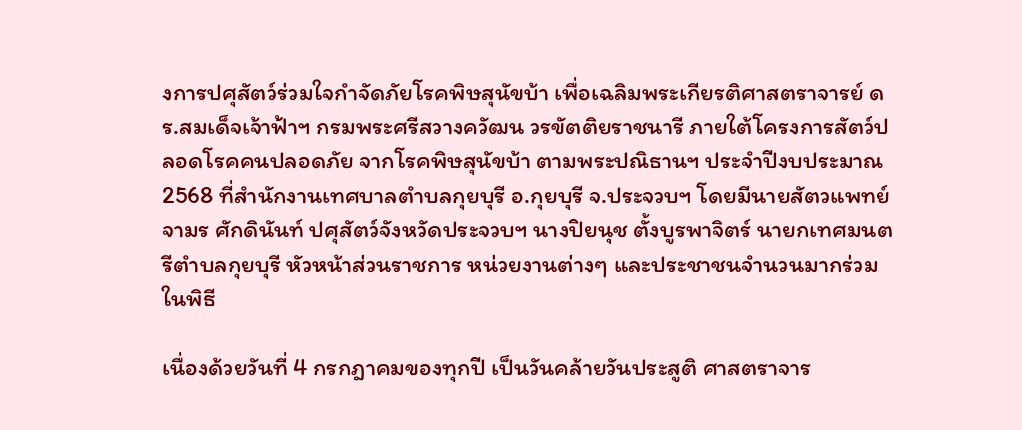งการปศุสัตว์ร่วมใจกำจัดภัยโรคพิษสุนัขบ้า เพื่อเฉลิมพระเกียรติศาสตราจารย์ ดร.สมเด็จเจ้าฟ้าฯ กรมพระศรีสวางควัฒน วรขัตติยราชนารี ภายใต้โครงการสัตว์ปลอดโรคคนปลอดภัย จากโรคพิษสุนัขบ้า ตามพระปณิธานฯ ประจำปีงบประมาณ 2568 ที่สำนักงานเทศบาลตำบลกุยบุรี อ.กุยบุรี จ.ประจวบฯ โดยมีนายสัตวแพทย์จามร ศักดินันท์ ปศุสัตว์จังหวัดประจวบฯ นางปิยนุช ตั้งบูรพาจิตร์ นายกเทศมนตรีตำบลกุยบุรี หัวหน้าส่วนราชการ หน่วยงานต่างๆ และประชาชนจำนวนมากร่วมในพิธี

เนื่องด้วยวันที่ 4 กรกฎาคมของทุกปี เป็นวันคล้ายวันประสูติ ศาสตราจาร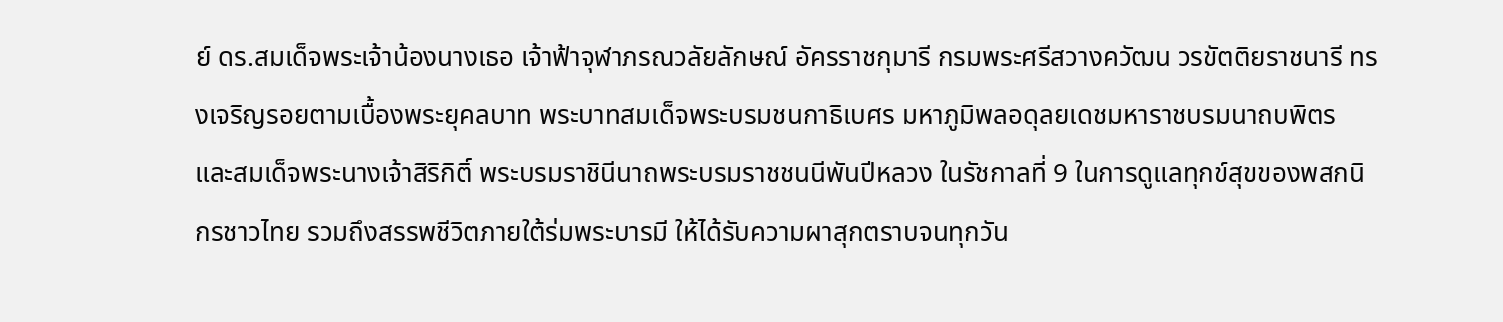ย์ ดร.สมเด็จพระเจ้าน้องนางเธอ เจ้าฟ้าจุฬาภรณวลัยลักษณ์ อัครราชกุมารี กรมพระศรีสวางควัฒน วรขัตติยราชนารี ทรงเจริญรอยตามเบื้องพระยุคลบาท พระบาทสมเด็จพระบรมชนกาธิเบศร มหาภูมิพลอดุลยเดชมหาราชบรมนาถบพิตร และสมเด็จพระนางเจ้าสิริกิติ์ พระบรมราชินีนาถพระบรมราชชนนีพันปีหลวง ในรัชกาลที่ 9 ในการดูแลทุกข์สุขของพสกนิกรชาวไทย รวมถึงสรรพชีวิตภายใต้ร่มพระบารมี ให้ได้รับความผาสุกตราบจนทุกวัน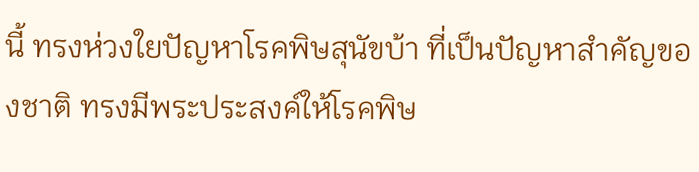นี้ ทรงห่วงใยปัญหาโรคพิษสุนัขบ้า ที่เป็นปัญหาสำคัญของชาติ ทรงมีพระประสงค์ให้โรคพิษ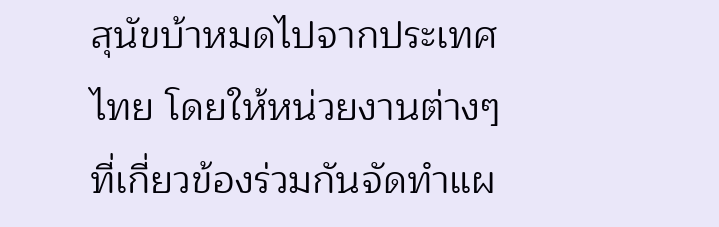สุนัขบ้าหมดไปจากประเทศไทย โดยให้หน่วยงานต่างๆ ที่เกี่ยวข้องร่วมกันจัดทำแผ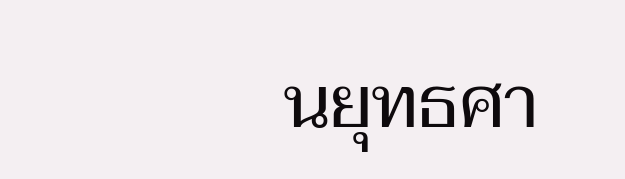นยุทธศา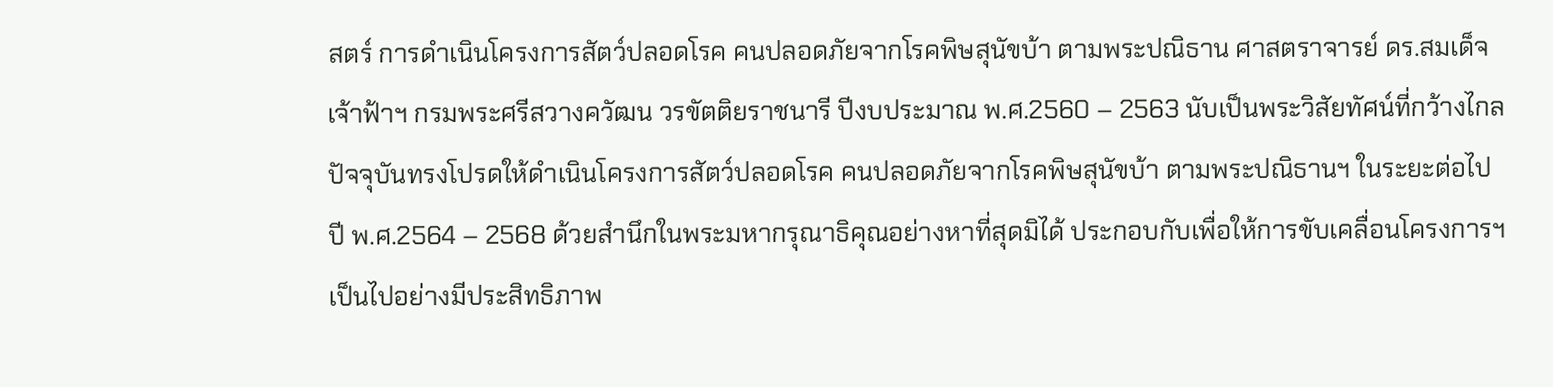สตร์ การดำเนินโครงการสัตว์ปลอดโรค คนปลอดภัยจากโรคพิษสุนัขบ้า ตามพระปณิธาน ศาสตราจารย์ ดร.สมเด็จเจ้าฟ้าฯ กรมพระศรีสวางควัฒน วรขัตติยราชนารี ปีงบประมาณ พ.ศ.2560 – 2563 นับเป็นพระวิสัยทัศน์ที่กว้างไกล ปัจจุบันทรงโปรดให้ดำเนินโครงการสัตว์ปลอดโรค คนปลอดภัยจากโรคพิษสุนัขบ้า ตามพระปณิธานฯ ในระยะต่อไป ปี พ.ศ.2564 – 2568 ด้วยสำนึกในพระมหากรุณาธิคุณอย่างหาที่สุดมิได้ ประกอบกับเพื่อให้การขับเคลื่อนโครงการฯ เป็นไปอย่างมีประสิทธิภาพ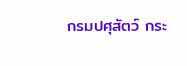กรมปศุสัตว์ กระ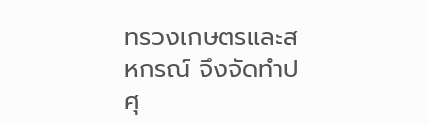ทรวงเกษตรและสหกรณ์ จึงจัดทำปศุ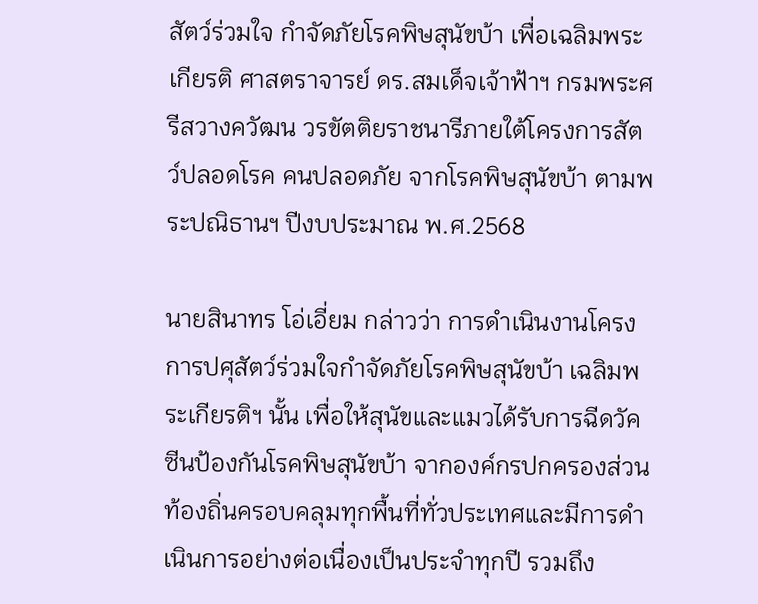สัตว์ร่วมใจ กำจัดภัยโรคพิษสุนัขบ้า เพื่อเฉลิมพระเกียรติ ศาสตราจารย์ ดร.สมเด็จเจ้าฟ้าฯ กรมพระศรีสวางควัฒน วรขัตติยราชนารีภายใต้โครงการสัตว์ปลอดโรค คนปลอดภัย จากโรคพิษสุนัขบ้า ตามพระปณิธานฯ ปีงบประมาณ พ.ศ.2568

นายสินาทร โอ่เอี่ยม กล่าวว่า การดำเนินงานโครงการปศุสัตว์ร่วมใจกำจัดภัยโรคพิษสุนัขบ้า เฉลิมพระเกียรติฯ นั้น เพื่อให้สุนัขและแมวได้รับการฉีดวัคซีนป้องกันโรคพิษสุนัขบ้า จากองค์กรปกครองส่วนท้องถิ่นครอบคลุมทุกพื้นที่ทั่วประเทศและมีการดำเนินการอย่างต่อเนื่องเป็นประจำทุกปี รวมถึง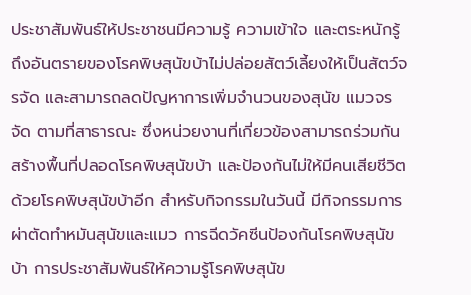ประชาสัมพันธ์ให้ประชาชนมีความรู้ ความเข้าใจ และตระหนักรู้ถึงอันตรายของโรคพิษสุนัขบ้าไม่ปล่อยสัตว์เลี้ยงให้เป็นสัตว์จรจัด และสามารถลดปัญหาการเพิ่มจำนวนของสุนัข แมวจรจัด ตามที่สาธารณะ ซึ่งหน่วยงานที่เกี่ยวข้องสามารถร่วมกันสร้างพื้นที่ปลอดโรคพิษสุนัขบ้า และป้องกันไม่ให้มีคนเสียชีวิตด้วยโรคพิษสุนัขบ้าอีก สำหรับกิจกรรมในวันนี้ มีกิจกรรมการผ่าตัดทำหมันสุนัขและแมว การฉีดวัคซีนป้องกันโรคพิษสุนัขบ้า การประชาสัมพันธ์ให้ความรู้โรคพิษสุนัข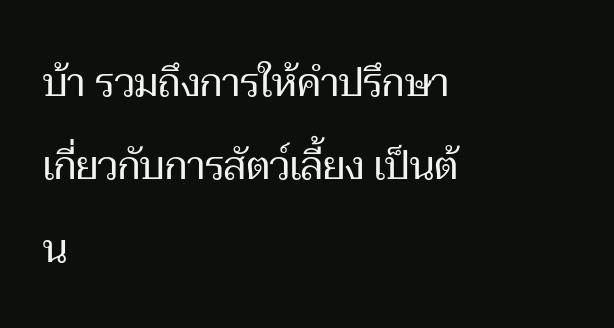บ้า รวมถึงการให้คำปรึกษาเกี่ยวกับการสัตว์เลี้ยง เป็นต้น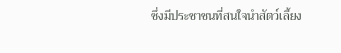ซึ่งมีประชาชนที่สนใจนำสัตว์เลี้ยง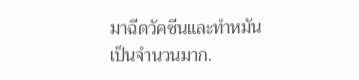มาฉีดวัคซีนและทำหมันเป็นจำนวนมาก.